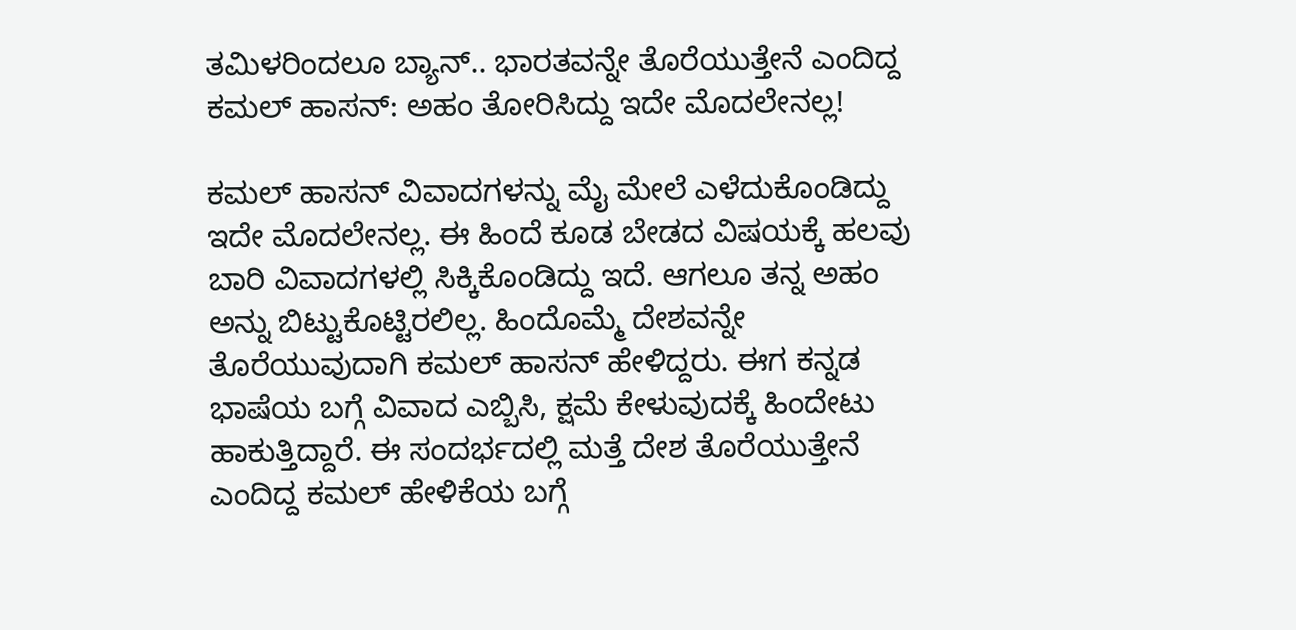ತಮಿಳರಿಂದಲೂ ಬ್ಯಾನ್.. ಭಾರತವನ್ನೇ ತೊರೆಯುತ್ತೇನೆ ಎಂದಿದ್ದ ಕಮಲ್ ಹಾಸನ್: ಅಹಂ ತೋರಿಸಿದ್ದು ಇದೇ ಮೊದಲೇನಲ್ಲ!

ಕಮಲ್ ಹಾಸನ್ ವಿವಾದಗಳನ್ನು ಮೈ ಮೇಲೆ ಎಳೆದುಕೊಂಡಿದ್ದು ಇದೇ ಮೊದಲೇನಲ್ಲ. ಈ ಹಿಂದೆ ಕೂಡ ಬೇಡದ ವಿಷಯಕ್ಕೆ ಹಲವು ಬಾರಿ ವಿವಾದಗಳಲ್ಲಿ ಸಿಕ್ಕಿಕೊಂಡಿದ್ದು ಇದೆ. ಆಗಲೂ ತನ್ನ ಅಹಂ ಅನ್ನು ಬಿಟ್ಟುಕೊಟ್ಟಿರಲಿಲ್ಲ. ಹಿಂದೊಮ್ಮೆ ದೇಶವನ್ನೇ ತೊರೆಯುವುದಾಗಿ ಕಮಲ್ ಹಾಸನ್ ಹೇಳಿದ್ದರು. ಈಗ ಕನ್ನಡ ಭಾಷೆಯ ಬಗ್ಗೆ ವಿವಾದ ಎಬ್ಬಿಸಿ, ಕ್ಷಮೆ ಕೇಳುವುದಕ್ಕೆ ಹಿಂದೇಟು ಹಾಕುತ್ತಿದ್ದಾರೆ. ಈ ಸಂದರ್ಭದಲ್ಲಿ ಮತ್ತೆ ದೇಶ ತೊರೆಯುತ್ತೇನೆ ಎಂದಿದ್ದ ಕಮಲ್ ಹೇಳಿಕೆಯ ಬಗ್ಗೆ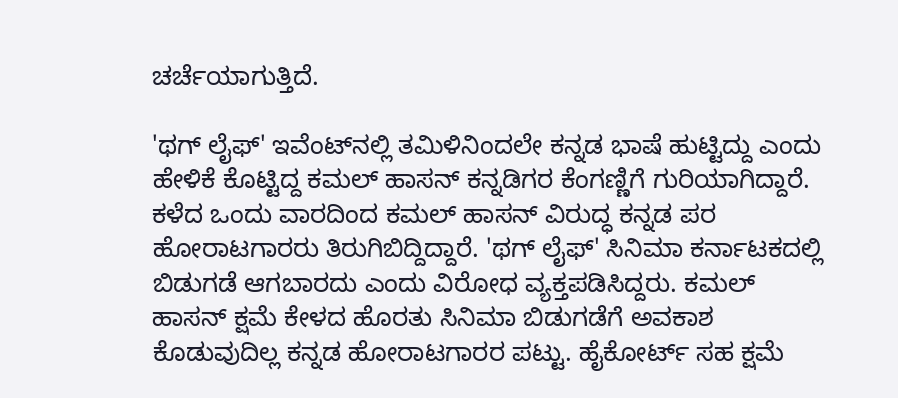ಚರ್ಚೆಯಾಗುತ್ತಿದೆ.

'ಥಗ್ ಲೈಫ್' ಇವೆಂಟ್‌ನಲ್ಲಿ ತಮಿಳಿನಿಂದಲೇ ಕನ್ನಡ ಭಾಷೆ ಹುಟ್ಟಿದ್ದು ಎಂದು ಹೇಳಿಕೆ ಕೊಟ್ಟಿದ್ದ ಕಮಲ್ ಹಾಸನ್ ಕನ್ನಡಿಗರ ಕೆಂಗಣ್ಣಿಗೆ ಗುರಿಯಾಗಿದ್ದಾರೆ. ಕಳೆದ ಒಂದು ವಾರದಿಂದ ಕಮಲ್ ಹಾಸನ್ ವಿರುದ್ಧ ಕನ್ನಡ ಪರ ಹೋರಾಟಗಾರರು ತಿರುಗಿಬಿದ್ದಿದ್ದಾರೆ. 'ಥಗ್ ಲೈಫ್' ಸಿನಿಮಾ ಕರ್ನಾಟಕದಲ್ಲಿ ಬಿಡುಗಡೆ ಆಗಬಾರದು ಎಂದು ವಿರೋಧ ವ್ಯಕ್ತಪಡಿಸಿದ್ದರು. ಕಮಲ್ ಹಾಸನ್ ಕ್ಷಮೆ ಕೇಳದ ಹೊರತು ಸಿನಿಮಾ ಬಿಡುಗಡೆಗೆ ಅವಕಾಶ ಕೊಡುವುದಿಲ್ಲ ಕನ್ನಡ ಹೋರಾಟಗಾರರ ಪಟ್ಟು. ಹೈಕೋರ್ಟ್‌ ಸಹ ಕ್ಷಮೆ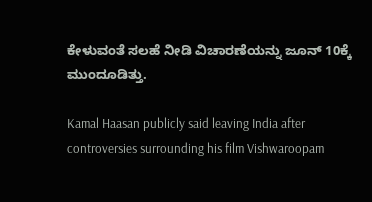ಕೇಳುವಂತೆ ಸಲಹೆ ನೀಡಿ ವಿಚಾರಣೆಯನ್ನು ಜೂನ್ 10ಕ್ಕೆ ಮುಂದೂಡಿತ್ತು.

Kamal Haasan publicly said leaving India after controversies surrounding his film Vishwaroopam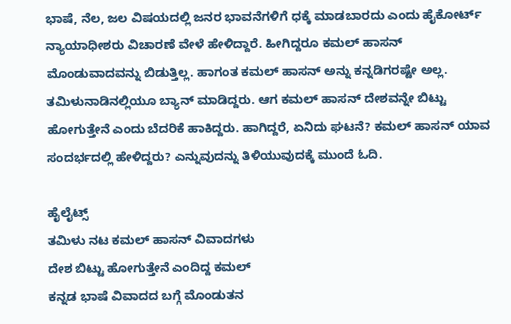ಭಾಷೆ, ನೆಲ, ಜಲ ವಿಷಯದಲ್ಲಿ ಜನರ ಭಾವನೆಗಳಿಗೆ ಧಕ್ಕೆ ಮಾಡಬಾರದು ಎಂದು ಹೈಕೋರ್ಟ್ ನ್ಯಾಯಾಧೀಶರು ವಿಚಾರಣೆ ವೇಳೆ ಹೇಳಿದ್ದಾರೆ. ಹೀಗಿದ್ದರೂ ಕಮಲ್ ಹಾಸನ್ ಮೊಂಡುವಾದವನ್ನು ಬಿಡುತ್ತಿಲ್ಲ. ಹಾಗಂತ ಕಮಲ್ ಹಾಸನ್‌ ಅನ್ನು ಕನ್ನಡಿಗರಷ್ಟೇ ಅಲ್ಲ. ತಮಿಳುನಾಡಿನಲ್ಲಿಯೂ ಬ್ಯಾನ್ ಮಾಡಿದ್ದರು. ಆಗ ಕಮಲ್ ಹಾಸನ್ ದೇಶವನ್ನೇ ಬಿಟ್ಟು ಹೋಗುತ್ತೇನೆ ಎಂದು ಬೆದರಿಕೆ ಹಾಕಿದ್ದರು. ಹಾಗಿದ್ದರೆ, ಏನಿದು ಘಟನೆ? ಕಮಲ್ ಹಾಸನ್ ಯಾವ ಸಂದರ್ಭದಲ್ಲಿ ಹೇಳಿದ್ದರು? ಎನ್ನುವುದನ್ನು ತಿಳಿಯುವುದಕ್ಕೆ ಮುಂದೆ ಓದಿ.

ಹೈಲೈಟ್ಸ್
ತಮಿಳು ನಟ ಕಮಲ್ ಹಾಸನ್ ವಿವಾದಗಳು
ದೇಶ ಬಿಟ್ಟು ಹೋಗುತ್ತೇನೆ ಎಂದಿದ್ದ ಕಮಲ್
ಕನ್ನಡ ಭಾಷೆ ವಿವಾದದ ಬಗ್ಗೆ ಮೊಂಡುತನ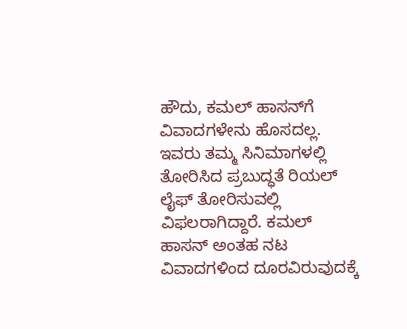ಹೌದು, ಕಮಲ್ ಹಾಸನ್‌ಗೆ ವಿವಾದಗಳೇನು ಹೊಸದಲ್ಲ. ಇವರು ತಮ್ಮ ಸಿನಿಮಾಗಳಲ್ಲಿ ತೋರಿಸಿದ ಪ್ರಬುದ್ಧತೆ ರಿಯಲ್‌ ಲೈಫ್‌ ತೋರಿಸುವಲ್ಲಿ ವಿಫಲರಾಗಿದ್ದಾರೆ. ಕಮಲ್ ಹಾಸನ್ ಅಂತಹ ನಟ ವಿವಾದಗಳಿಂದ ದೂರವಿರುವುದಕ್ಕೆ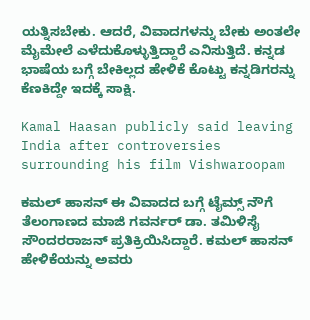ಯತ್ನಿಸಬೇಕು. ಆದರೆ, ವಿವಾದಗಳನ್ನು ಬೇಕು ಅಂತಲೇ ಮೈಮೇಲೆ ಎಳೆದುಕೊಳ್ಳುತ್ತಿದ್ದಾರೆ ಎನಿಸುತ್ತಿದೆ. ಕನ್ನಡ ಭಾಷೆಯ ಬಗ್ಗೆ ಬೇಕಿಲ್ಲದ ಹೇಳಿಕೆ ಕೊಟ್ಟು ಕನ್ನಡಿಗರನ್ನು ಕೆಣಕಿದ್ದೇ ಇದಕ್ಕೆ ಸಾಕ್ಷಿ.

Kamal Haasan publicly said leaving India after controversies surrounding his film Vishwaroopam

ಕಮಲ್ ಹಾಸನ್ ಈ ವಿವಾದದ ಬಗ್ಗೆ ಟೈಮ್ಸ್‌ ನೌಗೆ ತೆಲಂಗಾಣದ ಮಾಜಿ ಗವರ್ನರ್ ಡಾ. ತಮಿಳಿಸೈ ಸೌಂದರರಾಜನ್ ಪ್ರತಿಕ್ರಿಯಿಸಿದ್ದಾರೆ. ಕಮಲ್ ಹಾಸನ್ ಹೇಳಿಕೆಯನ್ನು ಅವರು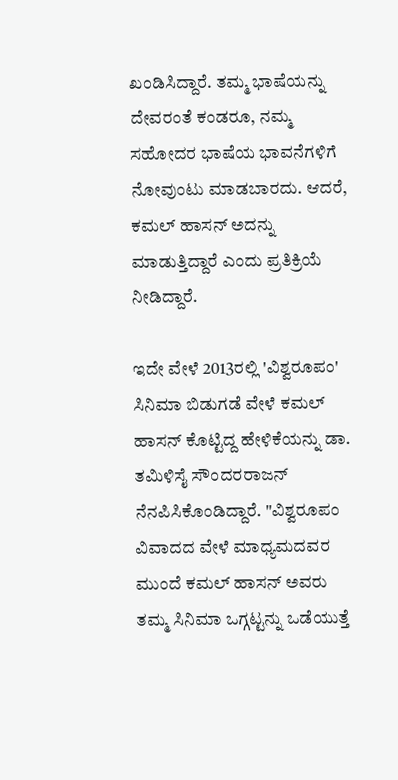ಖಂಡಿಸಿದ್ದಾರೆ. ತಮ್ಮ ಭಾಷೆಯನ್ನು ದೇವರಂತೆ ಕಂಡರೂ, ನಮ್ಮ ಸಹೋದರ ಭಾಷೆಯ ಭಾವನೆಗಳಿಗೆ ನೋವುಂಟು ಮಾಡಬಾರದು. ಆದರೆ, ಕಮಲ್ ಹಾಸನ್ ಅದನ್ನು ಮಾಡುತ್ತಿದ್ದಾರೆ ಎಂದು ಪ್ರತಿಕ್ರಿಯೆ ನೀಡಿದ್ದಾರೆ.

ಇದೇ ವೇಳೆ 2013ರಲ್ಲಿ 'ವಿಶ್ವರೂಪಂ' ಸಿನಿಮಾ ಬಿಡುಗಡೆ ವೇಳೆ ಕಮಲ್ ಹಾಸನ್ ಕೊಟ್ಟಿದ್ದ ಹೇಳಿಕೆಯನ್ನು ಡಾ. ತಮಿಳಿಸೈ ಸೌಂದರರಾಜನ್ ನೆನಪಿಸಿಕೊಂಡಿದ್ದಾರೆ. "ವಿಶ್ವರೂಪಂ ವಿವಾದದ ವೇಳೆ ಮಾಧ್ಯಮದವರ ಮುಂದೆ ಕಮಲ್ ಹಾಸನ್ ಅವರು ತಮ್ಮ ಸಿನಿಮಾ ಒಗ್ಗಟ್ಟನ್ನು ಒಡೆಯುತ್ತೆ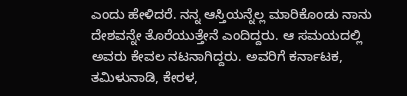ಎಂದು ಹೇಳಿದರೆ. ನನ್ನ ಆಸ್ತಿಯನ್ನೆಲ್ಲ ಮಾರಿಕೊಂಡು ನಾನು ದೇಶವನ್ನೇ ತೊರೆಯುತ್ತೇನೆ ಎಂದಿದ್ದರು. ಆ ಸಮಯದಲ್ಲಿ ಅವರು ಕೇವಲ ನಟನಾಗಿದ್ದರು. ಅವರಿಗೆ ಕರ್ನಾಟಕ, ತಮಿಳುನಾಡಿ, ಕೇರಳ,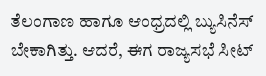ತೆಲಂಗಾಣ ಹಾಗೂ ಆಂಧ್ರದಲ್ಲಿ ಬ್ಯುಸಿನೆಸ್ ಬೇಕಾಗಿತ್ತು. ಆದರೆ, ಈಗ ರಾಜ್ಯಸಭೆ ಸೀಟ್‌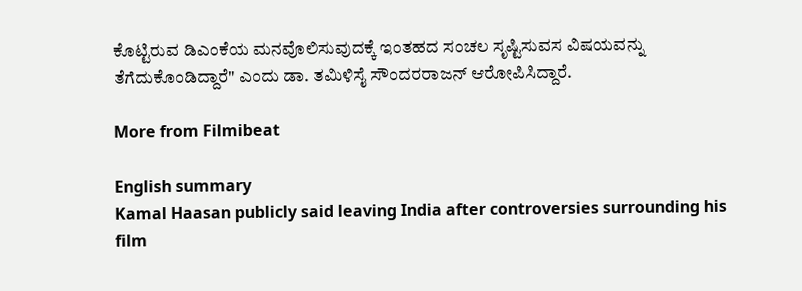ಕೊಟ್ಟಿರುವ ಡಿಎಂಕೆಯ ಮನವೊಲಿಸುವುದಕ್ಕೆ ಇಂತಹದ ಸಂಚಲ ಸೃಷ್ಟಿಸುವಸ ವಿಷಯವನ್ನು ತೆಗೆದುಕೊಂಡಿದ್ದಾರೆ" ಎಂದು ಡಾ. ತಮಿಳಿಸೈ ಸೌಂದರರಾಜನ್ ಆರೋಪಿಸಿದ್ದಾರೆ.

More from Filmibeat

English summary
Kamal Haasan publicly said leaving India after controversies surrounding his film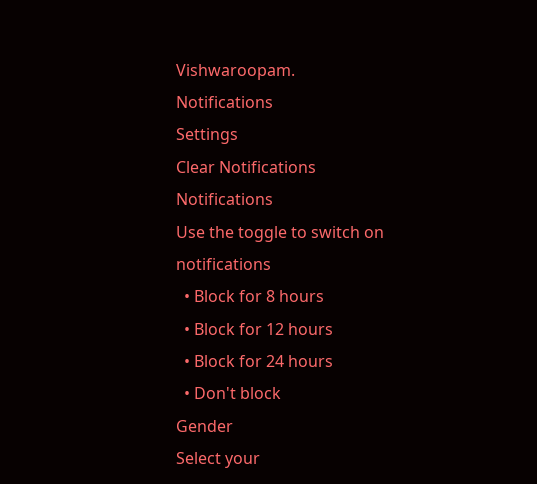Vishwaroopam.
Notifications
Settings
Clear Notifications
Notifications
Use the toggle to switch on notifications
  • Block for 8 hours
  • Block for 12 hours
  • Block for 24 hours
  • Don't block
Gender
Select your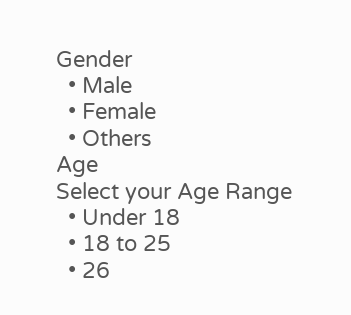Gender
  • Male
  • Female
  • Others
Age
Select your Age Range
  • Under 18
  • 18 to 25
  • 26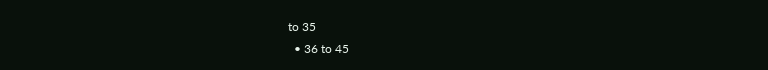to 35
  • 36 to 45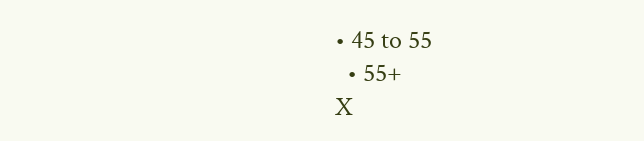• 45 to 55
  • 55+
X